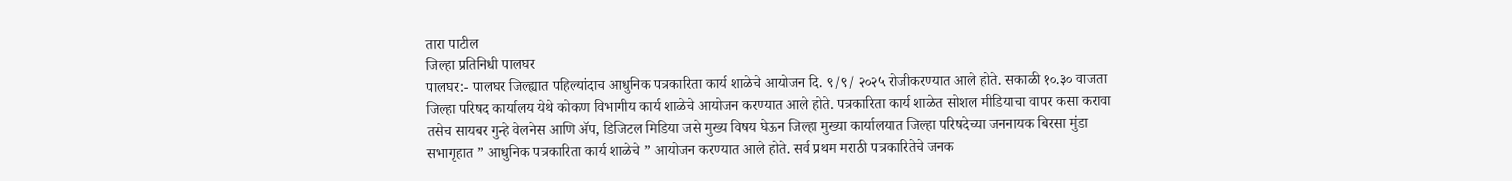तारा पाटील
जिल्हा प्रतिनिधी पालघर
पालघर:- पालघर जिल्ह्यात पहिल्यांदाच आधुनिक पत्रकारिता कार्य शाळेचे आयोजन दि. ९/९/ २०२५ रोजीकरण्यात आले होते. सकाळी १०.३० वाजता जिल्हा परिषद कार्यालय येथे कोकण विभागीय कार्य शाळेचे आयोजन करण्यात आले होते. पत्रकारिता कार्य शाळेत सोशल मीडियाचा वापर कसा करावा तसेच सायबर गुन्हे वेलनेस आणि ॲप, डिजिटल मिडिया जसे मुख्य विषय घेऊन जिल्हा मुख्या कार्यालयात जिल्हा परिषदेच्या जननायक बिरसा मुंडा सभागृहात ” आधुनिक पत्रकारिता कार्य शाळेचे ” आयोजन करण्यात आले होते. सर्व प्रथम मराठी पत्रकारितेचे जनक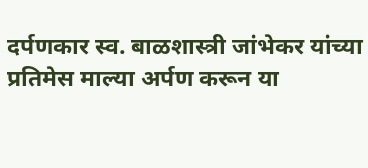दर्पणकार स्व. बाळशास्त्री जांभेकर यांच्या प्रतिमेस माल्या अर्पण करून या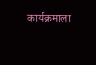कार्यक्रमाला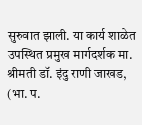सुरुवात झाली. या कार्य शाळेत उपस्थित प्रमुख मार्गदर्शक मा. श्रीमती डॉ. इंदु राणी जाखड, (भा. प.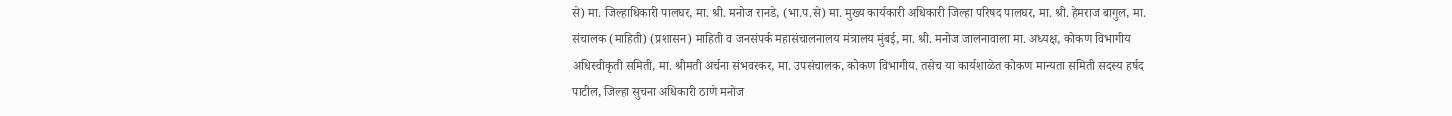से) मा. जिल्हाधिकारी पालघर, मा. श्री. मनोज रानडे, (भा.प.से) मा. मुख्य कार्यकारी अधिकारी जिल्हा परिषद पालघर, मा. श्री. हेमराज बागुल, मा. संचालक (माहिती) (प्रशासन) माहिती व जनसंपर्क महासंचालनालय मंत्रालय मुंबई, मा. श्री. मनोज जालनावाला मा. अध्यक्ष, कोकण विभागीय अधिस्वीकृती समिती, मा. श्रीमती अर्चना संभवरकर, मा. उपसंचालक, कोकण विभागीय. तसेच या कार्यशाळेत कोकण मान्यता समिती सदस्य हर्षद पाटील, जिल्हा सुचना अधिकारी ठाणे मनोज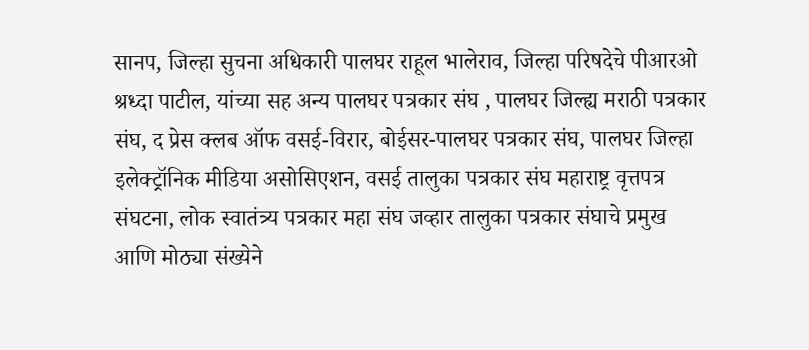सानप, जिल्हा सुचना अधिकारी पालघर राहूल भालेराव, जिल्हा परिषदेचे पीआरओ श्रध्दा पाटील, यांच्या सह अन्य पालघर पत्रकार संघ , पालघर जिल्ह्य मराठी पत्रकार संघ, द प्रेस क्लब ऑफ वसई-विरार, बोईसर-पालघर पत्रकार संघ, पालघर जिल्हा इलेक्ट्रॉनिक मीडिया असोसिएशन, वसई तालुका पत्रकार संघ महाराष्ट्र वृत्तपत्र संघटना, लोक स्वातंत्र्य पत्रकार महा संघ जव्हार तालुका पत्रकार संघाचे प्रमुख आणि मोठ्या संख्येने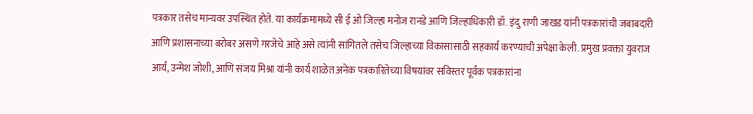पत्रकार तसेच मान्यवर उपस्थित होते. या कार्यक्रमामध्ये सी ई ओ जिल्हा मनोज रानडे आणि जिल्हाधिकारी डॉ. इंदु राणी जाखड यांनी पत्रकारांची जबाबदारी आणि प्रशासनाच्या बरोबर असणे गरजेचे आहे असे त्यांनी सांगितले तसेच जिल्हाच्या विकासासाठी सहकार्य करण्याची अपेक्षा केली. प्रमुख प्रवक्ता युवराज आर्य, उन्मेश जोशी, आणि संजय मिश्रा यांनी कार्य शाळेत अनेक पत्रकारितेच्या विषयांवर सविस्तर पूर्वक पत्रकारांना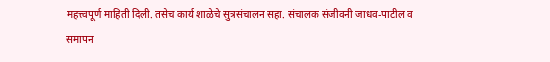महत्त्वपूर्ण माहिती दिली. तसेच कार्य शाळेचे सुत्रसंचालन सहा. संचालक संजीवनी जाधव-पाटील व समापन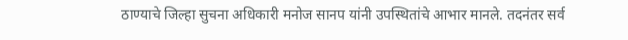ठाण्याचे जिल्हा सुचना अधिकारी मनोज सानप यांनी उपस्थितांचे आभार मानले. तदनंतर सर्व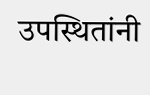उपस्थितांनी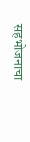सहभोजनाचा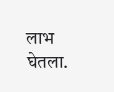लाभ घेतला.